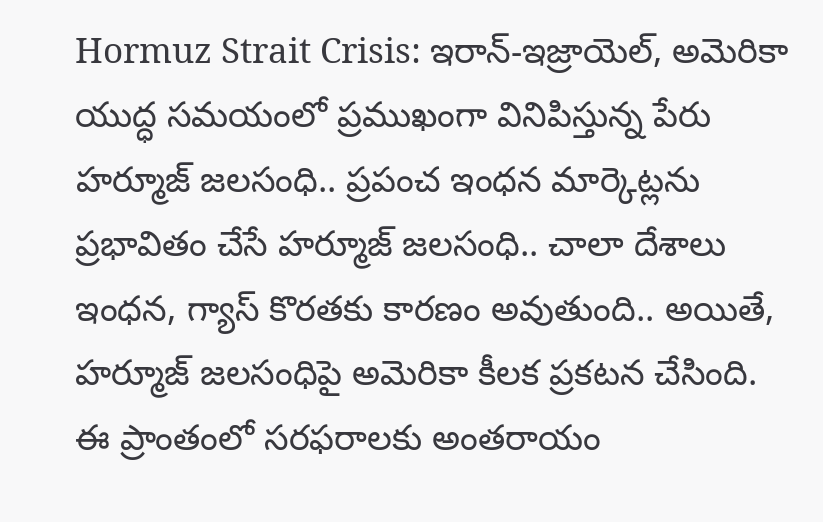Hormuz Strait Crisis: ఇరాన్-ఇజ్రాయెల్, అమెరికా యుద్ధ సమయంలో ప్రముఖంగా వినిపిస్తున్న పేరు హర్మూజ్ జలసంధి.. ప్రపంచ ఇంధన మార్కెట్లను ప్రభావితం చేసే హర్మూజ్ జలసంధి.. చాలా దేశాలు ఇంధన, గ్యాస్ కొరతకు కారణం అవుతుంది.. అయితే, హర్మూజ్ జలసంధిపై అమెరికా కీలక ప్రకటన చేసింది. ఈ ప్రాంతంలో సరఫరాలకు అంతరాయం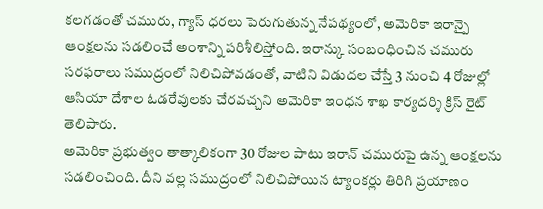కలగడంతో చమురు, గ్యాస్ ధరలు పెరుగుతున్న నేపథ్యంలో, అమెరికా ఇరాన్పై ఆంక్షలను సడలించే అంశాన్ని పరిశీలిస్తోంది. ఇరాన్కు సంబంధించిన చమురు సరఫరాలు సముద్రంలో నిలిచిపోవడంతో, వాటిని విడుదల చేస్తే 3 నుంచి 4 రోజుల్లో ఆసియా దేశాల ఓడరేవులకు చేరవచ్చని అమెరికా ఇంధన శాఖ కార్యదర్శి క్రిస్ రైట్ తెలిపారు.
అమెరికా ప్రభుత్వం తాత్కాలికంగా 30 రోజుల పాటు ఇరాన్ చమురుపై ఉన్న ఆంక్షలను సడలించింది. దీని వల్ల సముద్రంలో నిలిచిపోయిన ట్యాంకర్లు తిరిగి ప్రయాణం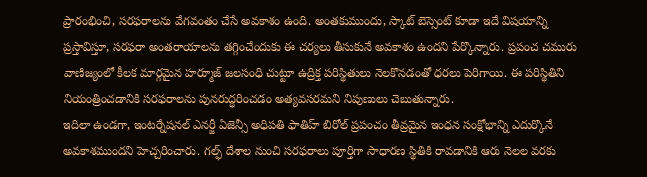ప్రారంభించి, సరఫరాలను వేగవంతం చేసే అవకాశం ఉంది. అంతకుముందు, స్కాట్ బెస్సెంట్ కూడా ఇదే విషయాన్ని ప్రస్తావిస్తూ, సరఫరా అంతరాయాలను తగ్గించేందుకు ఈ చర్యలు తీసుకునే అవకాశం ఉందని పేర్కొన్నారు. ప్రపంచ చమురు వాణిజ్యంలో కీలక మార్గమైన హర్మూజ్ జలసంధి చుట్టూ ఉద్రిక్త పరిస్థితులు నెలకొనడంతో ధరలు పెరిగాయి. ఈ పరిస్థితిని నియంత్రించడానికి సరఫరాలను పునరుద్ధరించడం అత్యవసరమని నిపుణులు చెబుతున్నారు.
ఇదిలా ఉండగా, ఇంటర్నేషనల్ ఎనర్జీ ఏజెన్సీ అధిపతి ఫాతిహ్ బిరోల్ ప్రపంచం తీవ్రమైన ఇంధన సంక్షోభాన్ని ఎదుర్కొనే అవకాశముందని హెచ్చరించారు. గల్ఫ్ దేశాల నుంచి సరఫరాలు పూర్తిగా సాధారణ స్థితికి రావడానికి ఆరు నెలల వరకు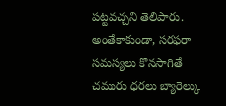పట్టవచ్చని తెలిపారు. అంతేకాకుండా, సరఫరా సమస్యలు కొనసాగితే చమురు ధరలు బ్యారెల్కు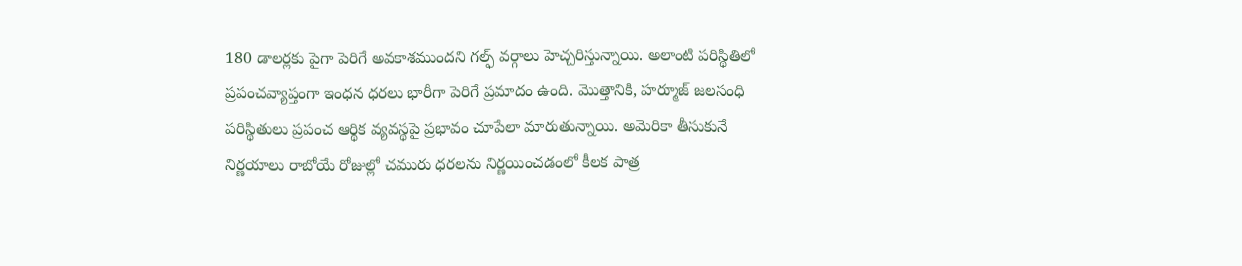180 డాలర్లకు పైగా పెరిగే అవకాశముందని గల్ఫ్ వర్గాలు హెచ్చరిస్తున్నాయి. అలాంటి పరిస్థితిలో ప్రపంచవ్యాప్తంగా ఇంధన ధరలు భారీగా పెరిగే ప్రమాదం ఉంది. మొత్తానికి, హర్మూజ్ జలసంధి పరిస్థితులు ప్రపంచ ఆర్థిక వ్యవస్థపై ప్రభావం చూపేలా మారుతున్నాయి. అమెరికా తీసుకునే నిర్ణయాలు రాబోయే రోజుల్లో చమురు ధరలను నిర్ణయించడంలో కీలక పాత్ర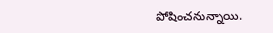పోషించనున్నాయి.